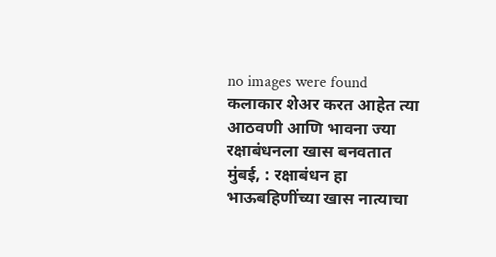no images were found
कलाकार शेअर करत आहेत त्या आठवणी आणि भावना ज्या रक्षाबंधनला खास बनवतात
मुंबई, : रक्षाबंधन हा भाऊबहिणींच्या खास नात्याचा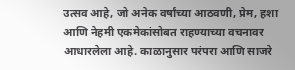उत्सव आहे, जो अनेक वर्षांच्या आठवणी, प्रेम, हशा आणि नेहमी एकमेकांसोबत राहण्याच्या वचनावर आधारलेला आहे. काळानुसार परंपरा आणि साजरे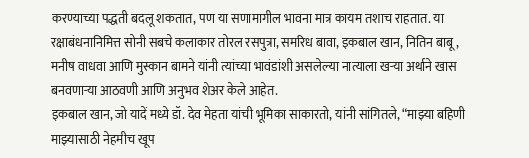करण्याच्या पद्धती बदलू शकतात, पण या सणामागील भावना मात्र कायम तशाच राहतात. या रक्षाबंधनानिमित्त सोनी सबचे कलाकार तोरल रसपुत्रा, समरिध बावा, इकबाल खान, नितिन बाबू, मनीष वाधवा आणि मुस्कान बामने यांनी त्यांच्या भावंडांशी असलेल्या नात्याला खऱ्या अर्थाने खास बनवणाऱ्या आठवणी आणि अनुभव शेअर केले आहेत.
इकबाल खान, जो यादें मध्ये डॉ. देव मेहता यांची भूमिका साकारतो, यांनी सांगितले, “माझ्या बहिणी माझ्यासाठी नेहमीच खूप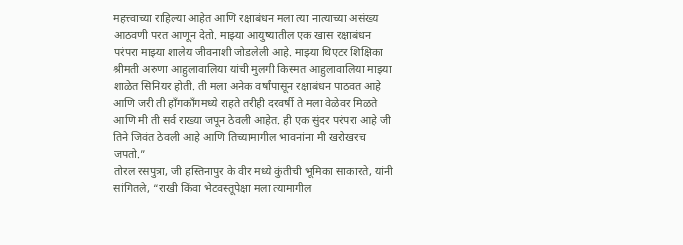महत्त्वाच्या राहिल्या आहेत आणि रक्षाबंधन मला त्या नात्याच्या असंख्य आठवणी परत आणून देतो. माझ्या आयुष्यातील एक खास रक्षाबंधन परंपरा माझ्या शालेय जीवनाशी जोडलेली आहे. माझ्या थिएटर शिक्षिका श्रीमती अरुणा आहुलावालिया यांची मुलगी किस्मत आहुलावालिया माझ्या शाळेत सिनियर होती. ती मला अनेक वर्षांपासून रक्षाबंधन पाठवत आहे आणि जरी ती हाँगकाँगमध्ये राहते तरीही दरवर्षी ते मला वेळेवर मिळते आणि मी ती सर्व राख्या जपून ठेवली आहेत. ही एक सुंदर परंपरा आहे जी तिने जिवंत ठेवली आहे आणि तिच्यामागील भावनांना मी खरोखरच जपतो.”
तोरल रसपुत्रा, जी हस्तिनापुर के वीर मध्ये कुंतीची भूमिका साकारते, यांनी सांगितले, “राखी किंवा भेटवस्तूपेक्षा मला त्यामागील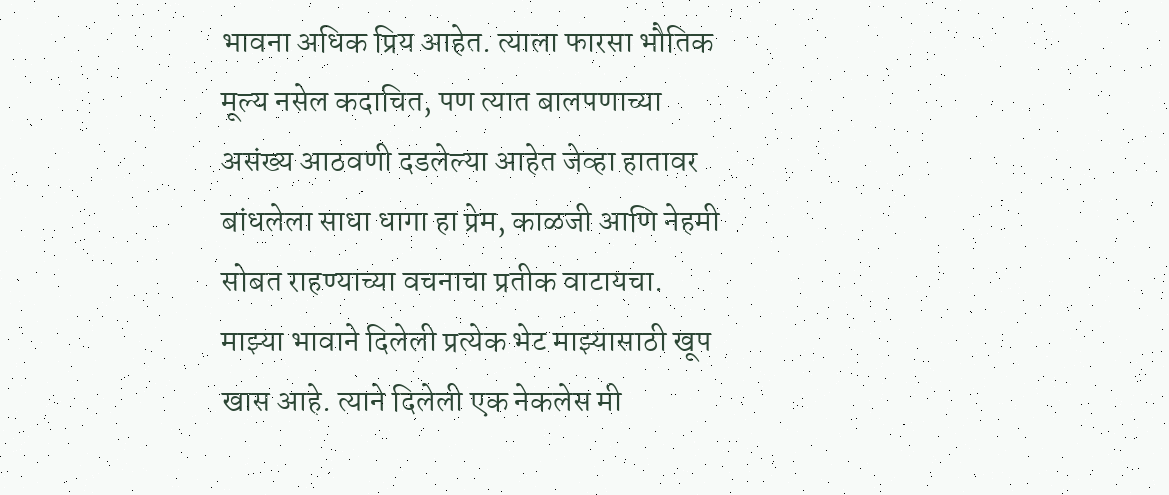भावना अधिक प्रिय आहेत. त्याला फारसा भौतिक मूल्य नसेल कदाचित, पण त्यात बालपणाच्या असंख्य आठवणी दडलेल्या आहेत जेव्हा हातावर बांधलेला साधा धागा हा प्रेम, काळजी आणि नेहमी सोबत राहण्याच्या वचनाचा प्रतीक वाटायचा. माझ्या भावाने दिलेली प्रत्येक भेट माझ्यासाठी खूप खास आहे. त्याने दिलेली एक नेकलेस मी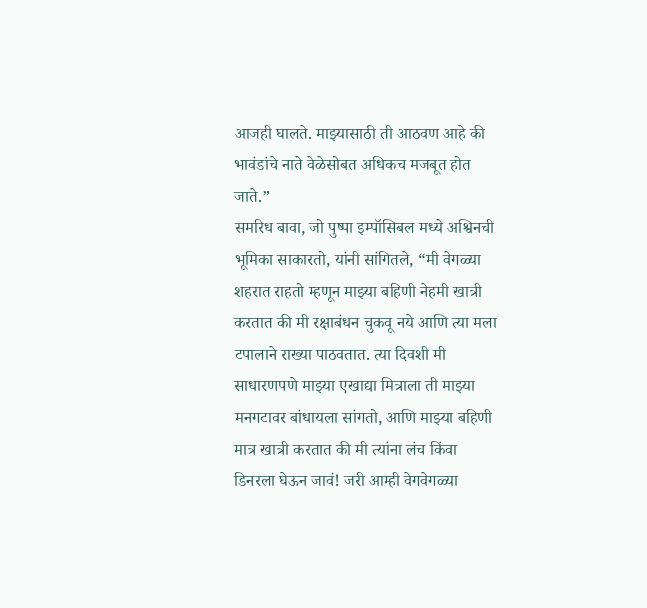आजही घालते. माझ्यासाठी ती आठवण आहे की भावंडांचे नाते वेळेसोबत अधिकच मजबूत होत जाते.”
समरिध बावा, जो पुष्पा इम्पॉसिबल मध्ये अश्विनची भूमिका साकारतो, यांनी सांगितले, “मी वेगळ्या शहरात राहतो म्हणून माझ्या बहिणी नेहमी खात्री करतात की मी रक्षाबंधन चुकवू नये आणि त्या मला टपालाने राख्या पाठवतात. त्या दिवशी मी साधारणपणे माझ्या एखाद्या मित्राला ती माझ्या मनगटावर बांधायला सांगतो, आणि माझ्या बहिणी मात्र खात्री करतात की मी त्यांना लंच किंवा डिनरला घेऊन जावं! जरी आम्ही वेगवेगळ्या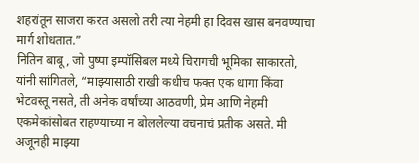शहरांतून साजरा करत असलो तरी त्या नेहमी हा दिवस खास बनवण्याचा मार्ग शोधतात.”
नितिन बाबू, जो पुष्पा इम्पॉसिबल मध्ये चिरागची भूमिका साकारतो, यांनी सांगितले, “माझ्यासाठी राखी कधीच फक्त एक धागा किंवा भेटवस्तू नसते, ती अनेक वर्षांच्या आठवणी, प्रेम आणि नेहमी एकमेकांसोबत राहण्याच्या न बोललेल्या वचनाचं प्रतीक असते. मी अजूनही माझ्या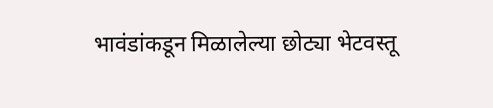भावंडांकडून मिळालेल्या छोट्या भेटवस्तू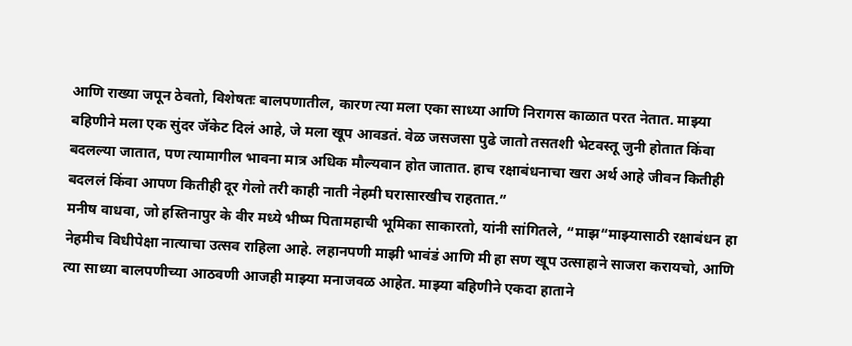आणि राख्या जपून ठेवतो, विशेषतः बालपणातील, कारण त्या मला एका साध्या आणि निरागस काळात परत नेतात. माझ्या बहिणीने मला एक सुंदर जॅकेट दिलं आहे, जे मला खूप आवडतं. वेळ जसजसा पुढे जातो तसतशी भेटवस्तू जुनी होतात किंवा बदलल्या जातात, पण त्यामागील भावना मात्र अधिक मौल्यवान होत जातात. हाच रक्षाबंधनाचा खरा अर्थ आहे जीवन कितीही बदललं किंवा आपण कितीही दूर गेलो तरी काही नाती नेहमी घरासारखीच राहतात.”
मनीष वाधवा, जो हस्तिनापुर के वीर मध्ये भीष्म पितामहाची भूमिका साकारतो, यांनी सांगितले, “माझ“माझ्यासाठी रक्षाबंधन हा नेहमीच विधीपेक्षा नात्याचा उत्सव राहिला आहे. लहानपणी माझी भावंडं आणि मी हा सण खूप उत्साहाने साजरा करायचो, आणि त्या साध्या बालपणीच्या आठवणी आजही माझ्या मनाजवळ आहेत. माझ्या बहिणीने एकदा हाताने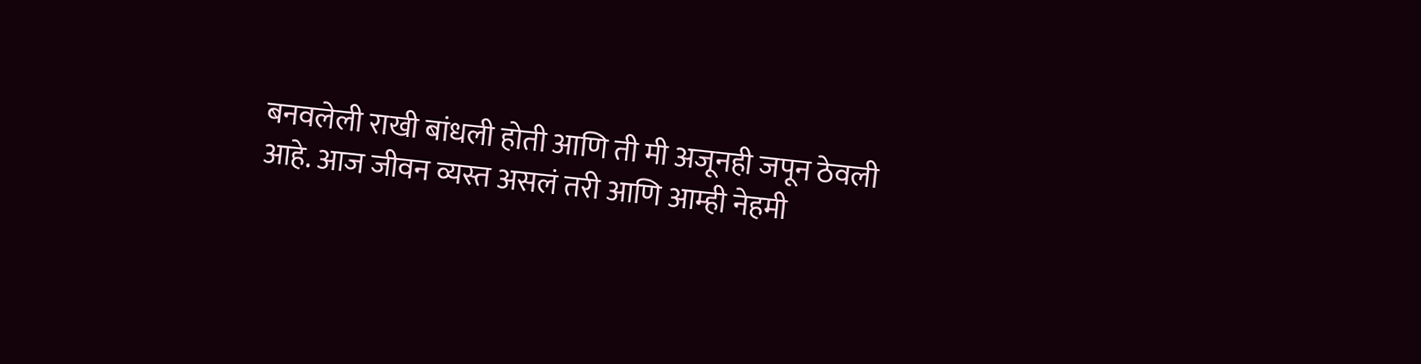बनवलेली राखी बांधली होती आणि ती मी अजूनही जपून ठेवली आहे. आज जीवन व्यस्त असलं तरी आणि आम्ही नेहमी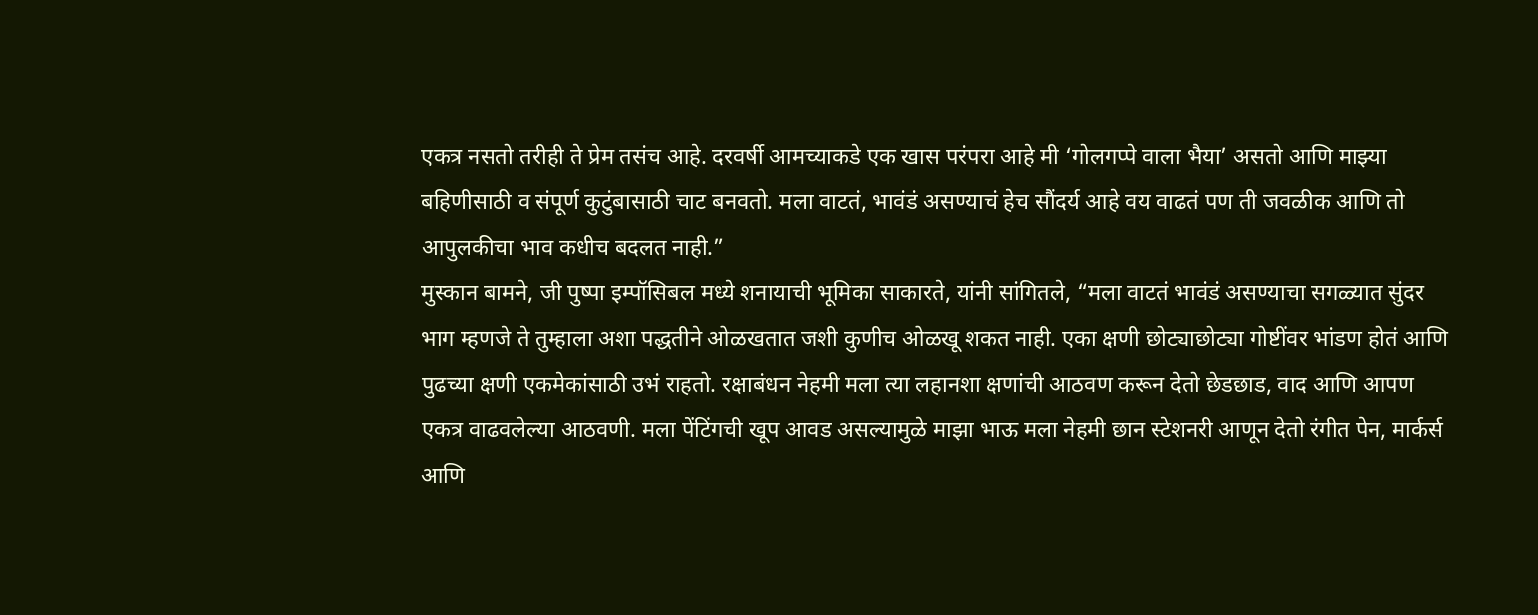एकत्र नसतो तरीही ते प्रेम तसंच आहे. दरवर्षी आमच्याकडे एक खास परंपरा आहे मी ‘गोलगप्पे वाला भैया’ असतो आणि माझ्या बहिणीसाठी व संपूर्ण कुटुंबासाठी चाट बनवतो. मला वाटतं, भावंडं असण्याचं हेच सौंदर्य आहे वय वाढतं पण ती जवळीक आणि तो आपुलकीचा भाव कधीच बदलत नाही.”
मुस्कान बामने, जी पुष्पा इम्पॉसिबल मध्ये शनायाची भूमिका साकारते, यांनी सांगितले, “मला वाटतं भावंडं असण्याचा सगळ्यात सुंदर भाग म्हणजे ते तुम्हाला अशा पद्धतीने ओळखतात जशी कुणीच ओळखू शकत नाही. एका क्षणी छोट्याछोट्या गोष्टींवर भांडण होतं आणि पुढच्या क्षणी एकमेकांसाठी उभं राहतो. रक्षाबंधन नेहमी मला त्या लहानशा क्षणांची आठवण करून देतो छेडछाड, वाद आणि आपण एकत्र वाढवलेल्या आठवणी. मला पेंटिंगची खूप आवड असल्यामुळे माझा भाऊ मला नेहमी छान स्टेशनरी आणून देतो रंगीत पेन, मार्कर्स आणि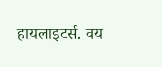हायलाइटर्स. वय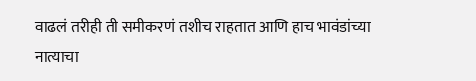वाढलं तरीही ती समीकरणं तशीच राहतात आणि हाच भावंडांच्या नात्याचा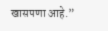खासपणा आहे.”